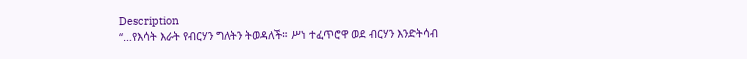Description
“…የእሳት እራት የብርሃን ግለትን ትወዳለች። ሥነ ተፈጥሮዋ ወደ ብርሃን እንድትሳብ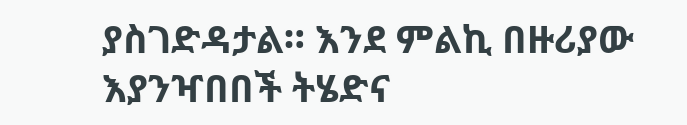ያስገድዳታል። እንደ ምልኪ በዙሪያው እያንዣበበች ትሄድና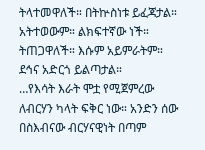ትላተመዋለች። በትኵስነቱ ይፈጃታል። አትተወውም። ልክፍተኛው ነች። ትጠጋዋለች። እሱም አይምራትም። ደኅና አድርጎ ይልጣታል።
…የእሳት እራት ሞቷ የሚጀምረው ለብርሃን ካላት ፍቅር ነው። አንድን ሰው በስእብናው ብርሃናዊነት በጣም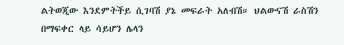ልትወጂው እንደምትችይ ሲገባሽ ያኔ መፍራት አለብሽ። ህልውናሽ ራስሽን በማፍቀር ላይ ሳይሆን ሌላን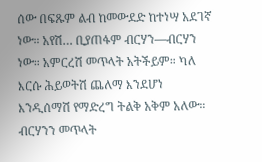ሰው በፍጹም ልብ ከመውደድ ከተነሣ አደገኛ ነው። አየሽ… ቢያጠፋም ብርሃን—ብርሃን ነው። አምርረሽ መጥላት አትችይም። ካለ እርሱ ሕይወትሽ ጨለማ እንደሆነ እንዲሰማሽ የማድረግ ትልቅ አቅም አለው። ብርሃንን መጥላት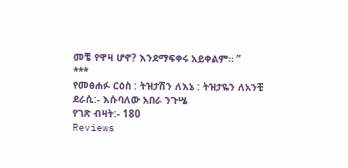መቼ የዋዛ ሆኖ? እንደማፍቀሩ አይቀልም። ”
***
የመፅሐፉ ርዕስ : ትዝታሽን ለእኔ : ትዝታዬን ለአንቺ
ደራሲ:- እሱባለው አበራ ንጉሤ
የገጽ ብዛት:- 180
Reviews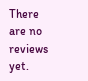There are no reviews yet.